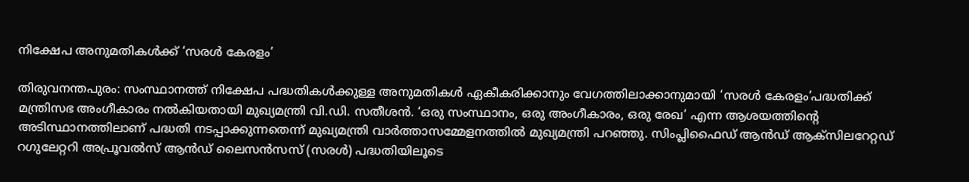നിക്ഷേപ അനുമതികൾക്ക് ‘സരൾ കേരളം’

തിരുവനന്തപുരം: സംസ്ഥാനത്ത് നിക്ഷേപ പദ്ധതികൾക്കുള്ള അനുമതികൾ ഏകീകരിക്കാനും വേഗത്തിലാക്കാനുമായി ‘സരൾ കേരളം’പദ്ധതിക്ക് മന്ത്രിസഭ അംഗീകാരം നൽകിയതായി മുഖ്യമന്ത്രി വി.ഡി. സതീശൻ. ‘ഒരു സംസ്ഥാനം, ഒരു അംഗീകാരം, ഒരു രേഖ’ എന്ന ആശയത്തിന്റെ അടിസ്ഥാനത്തിലാണ് പദ്ധതി നടപ്പാക്കുന്നതെന്ന് മുഖ്യമന്ത്രി വാർത്താസമ്മേളനത്തിൽ മുഖ്യമന്ത്രി പറഞ്ഞു. സിംപ്ലിഫൈഡ് ആൻഡ് ആക്സിലറേറ്റഡ് റഗുലേറ്ററി അപ്രൂവൽസ് ആൻഡ് ലൈസൻസസ് (സരൾ) പദ്ധതിയിലൂടെ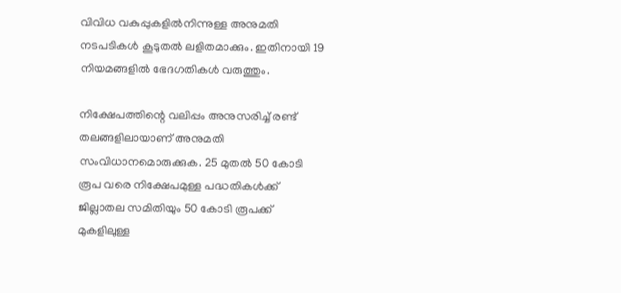വിവിധ വകുപ്പുകളിൽനിന്നുള്ള അനുമതി നടപടികൾ കൂടുതൽ ലളിതമാക്കും. ഇതിനായി 19 നിയമങ്ങളിൽ ഭേദഗതികൾ വരുത്തും.

നിക്ഷേപത്തിന്റെ വലിപ്പം അനുസരിച്ച് രണ്ട് തലങ്ങളിലായാണ് അനുമതി സംവിധാനമൊരുക്കുക. 25 മുതൽ 50 കോടി രൂപ വരെ നിക്ഷേപമുള്ള പദ്ധതികൾക്ക് ജില്ലാതല സമിതിയും 50 കോടി രൂപക്ക് മുകളിലുള്ള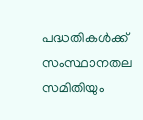പദ്ധതികൾക്ക് സംസ്ഥാനതല സമിതിയും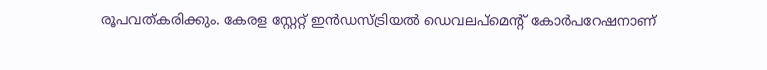രൂപവത്കരിക്കും. കേരള സ്റ്റേറ്റ് ഇൻഡസ്ട്രിയൽ ഡെവലപ്മെന്റ് കോർപറേഷനാണ്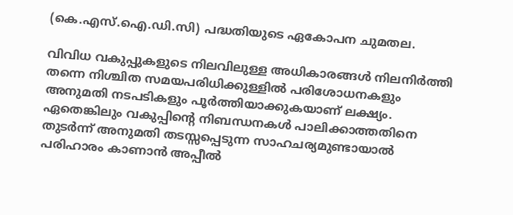(കെ.എസ്.ഐ.ഡി.സി) പദ്ധതിയുടെ ഏകോപന ചുമതല.

വിവിധ വകുപ്പുകളുടെ നിലവിലുള്ള അധികാരങ്ങൾ നിലനിർത്തി തന്നെ നിശ്ചിത സമയപരിധിക്കുള്ളിൽ പരിശോധനകളും അനുമതി നടപടികളും പൂർത്തിയാക്കുകയാണ് ലക്ഷ്യം. ഏതെങ്കിലും വകുപ്പിന്റെ നിബന്ധനകൾ പാലിക്കാത്തതിനെ തുടർന്ന് അനുമതി തടസ്സപ്പെടുന്ന സാഹചര്യമുണ്ടായാൽ പരിഹാരം കാണാൻ അപ്പീൽ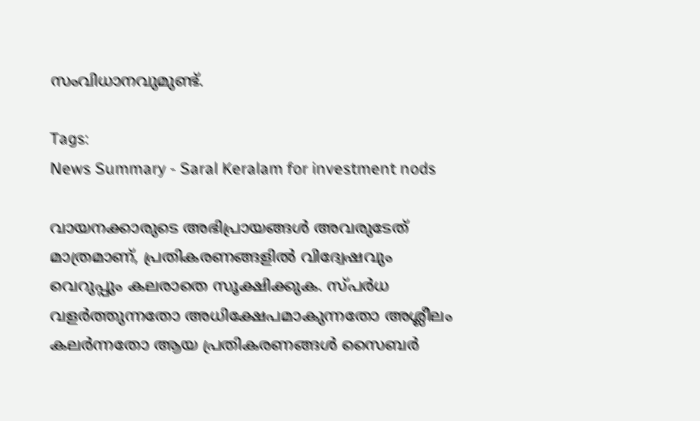സംവിധാനവുമുണ്ട്.

Tags:
News Summary - Saral Keralam for investment nods

വായനക്കാരുടെ അഭിപ്രായങ്ങള്‍ അവരുടേത് മാത്രമാണ്, പ്രതികരണങ്ങളിൽ വിദ്വേഷവും വെറുപ്പും കലരാതെ സൂക്ഷിക്കുക. സ്പർധ വളർത്തുന്നതോ അധിക്ഷേപമാകുന്നതോ അശ്ലീലം കലർന്നതോ ആയ പ്രതികരണങ്ങൾ സൈബർ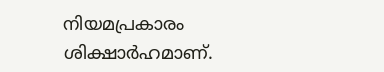നിയമപ്രകാരം ശിക്ഷാർഹമാണ്.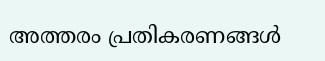അത്തരം പ്രതികരണങ്ങൾ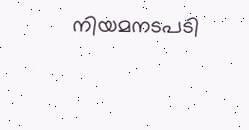നിയമനടപടി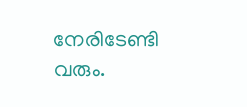നേരിടേണ്ടി വരും.